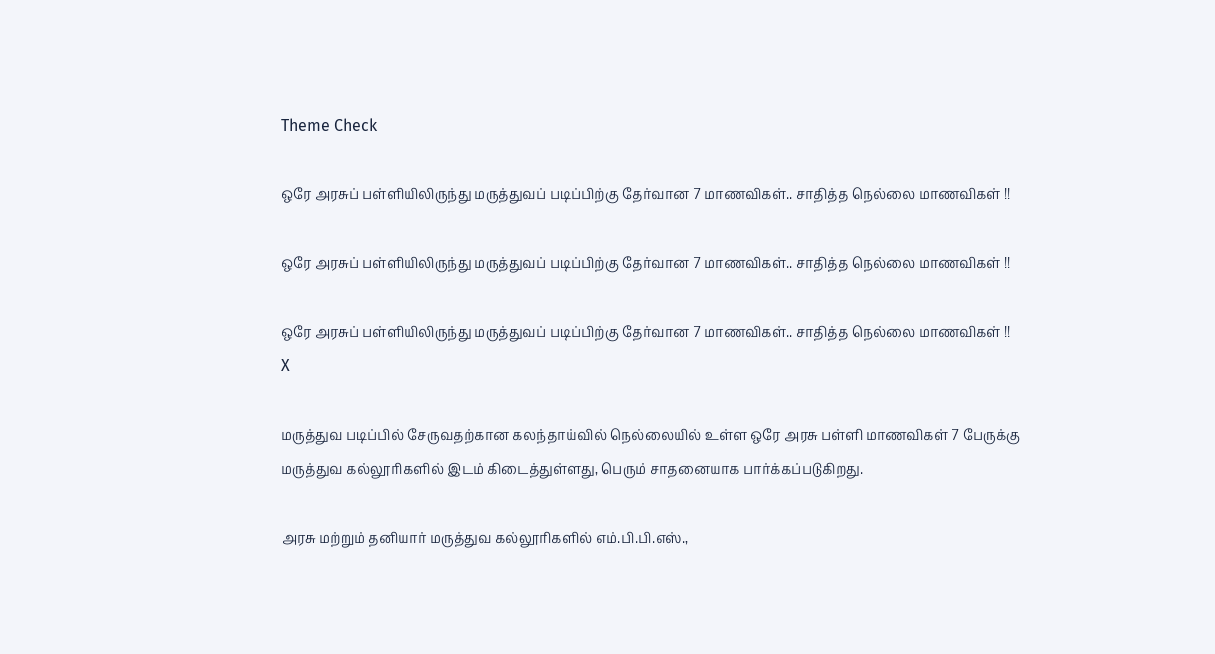Theme Check

ஒரே அரசுப் பள்ளியிலிருந்து மருத்துவப் படிப்பிற்கு தேர்வான 7 மாணவிகள்.. சாதித்த நெல்லை மாணவிகள் !!

ஒரே அரசுப் பள்ளியிலிருந்து மருத்துவப் படிப்பிற்கு தேர்வான 7 மாணவிகள்.. சாதித்த நெல்லை மாணவிகள் !!

ஒரே அரசுப் பள்ளியிலிருந்து மருத்துவப் படிப்பிற்கு தேர்வான 7 மாணவிகள்.. சாதித்த நெல்லை மாணவிகள் !!
X

மருத்துவ படிப்பில் சேருவதற்கான கலந்தாய்வில் நெல்லையில் உள்ள ஒரே அரசு பள்ளி மாணவிகள் 7 பேருக்கு மருத்துவ கல்லூரிகளில் இடம் கிடைத்துள்ளது, பெரும் சாதனையாக பார்க்கப்படுகிறது.

அரசு மற்றும் தனியார் மருத்துவ கல்லூரிகளில் எம்.பி.பி.எஸ்.,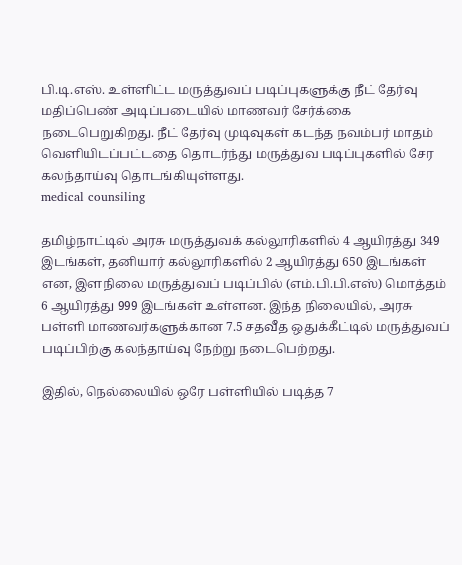பி.டி.எஸ். உள்ளிட்ட மருத்துவப் படிப்புகளுக்கு நீட் தேர்வு மதிப்பெண் அடிப்படையில் மாணவர் சேர்க்கை நடைபெறுகிறது. நீட் தேர்வு முடிவுகள் கடந்த நவம்பர் மாதம் வெளியிடப்பட்டதை தொடர்ந்து மருத்துவ படிப்புகளில் சேர கலந்தாய்வு தொடங்கியுள்ளது.
medical counsiling

தமிழ்நாட்டில் அரசு மருத்துவக் கல்லூரிகளில் 4 ஆயிரத்து 349 இடங்கள், தனியார் கல்லூரிகளில் 2 ஆயிரத்து 650 இடங்கள் என, இளநிலை மருத்துவப் படிப்பில் (எம்.பி.பி.எஸ்) மொத்தம் 6 ஆயிரத்து 999 இடங்கள் உள்ளன. இந்த நிலையில், அரசு பள்ளி மாணவர்களுக்கான 7.5 சதவீத ஒதுக்கீட்டில் மருத்துவப் படிப்பிற்கு கலந்தாய்வு நேற்று நடைபெற்றது.

இதில், நெல்லையில் ஒரே பள்ளியில் படித்த 7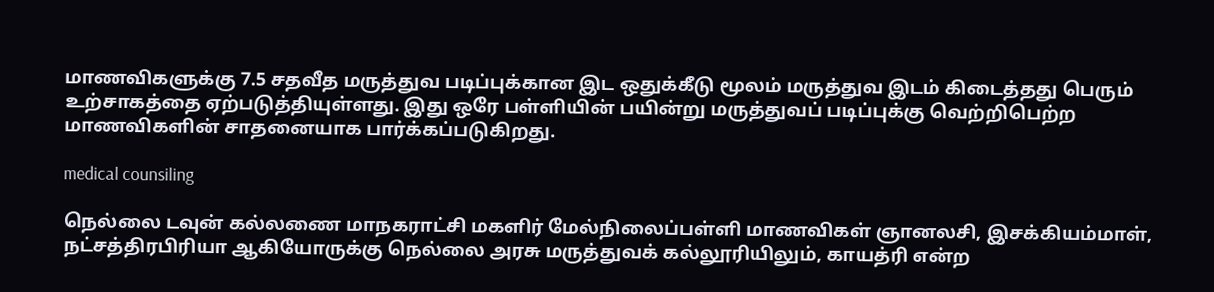மாணவிகளுக்கு 7.5 சதவீத மருத்துவ படிப்புக்கான இட ஒதுக்கீடு மூலம் மருத்துவ இடம் கிடைத்தது பெரும் உற்சாகத்தை ஏற்படுத்தியுள்ளது. இது ஒரே பள்ளியின் பயின்று மருத்துவப் படிப்புக்கு வெற்றிபெற்ற மாணவிகளின் சாதனையாக பார்க்கப்படுகிறது.

medical counsiling

நெல்லை டவுன் கல்லணை மாநகராட்சி மகளிர் மேல்நிலைப்பள்ளி மாணவிகள் ஞானலசி, இசக்கியம்மாள், நட்சத்திரபிரியா ஆகியோருக்கு நெல்லை அரசு மருத்துவக் கல்லூரியிலும், காயத்ரி என்ற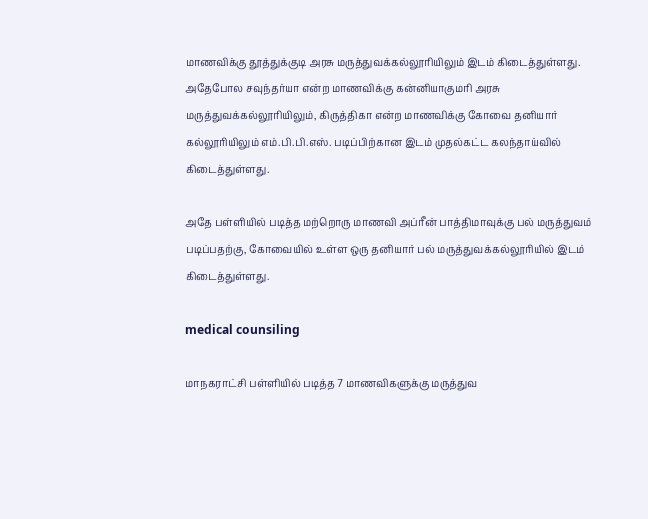மாணவிக்கு தூத்துக்குடி அரசு மருத்துவக்கல்லூரியிலும் இடம் கிடைத்துள்ளது. அதேபோல சவுந்தர்யா என்ற மாணவிக்கு கன்னியாகுமரி அரசு மருத்துவக்கல்லூரியிலும், கிருத்திகா என்ற மாணவிக்கு கோவை தனியார் கல்லூரியிலும் எம்.பி.பி.எஸ். படிப்பிற்கான இடம் முதல்கட்ட கலந்தாய்வில் கிடைத்துள்ளது.

அதே பள்ளியில் படித்த மற்றொரு மாணவி அப்ரீன் பாத்திமாவுக்கு பல் மருத்துவம் படிப்பதற்கு, கோவையில் உள்ள ஒரு தனியார் பல் மருத்துவக்கல்லூரியில் இடம் கிடைத்துள்ளது.

medical counsiling

மாநகராட்சி பள்ளியில் படித்த 7 மாணவிகளுக்கு மருத்துவ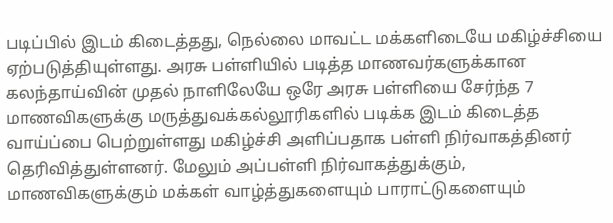படிப்பில் இடம் கிடைத்தது, நெல்லை மாவட்ட மக்களிடையே மகிழ்ச்சியை ஏற்படுத்தியுள்ளது. அரசு பள்ளியில் படித்த மாணவர்களுக்கான கலந்தாய்வின் முதல் நாளிலேயே ஒரே அரசு பள்ளியை சேர்ந்த 7 மாணவிகளுக்கு மருத்துவக்கல்லூரிகளில் படிக்க இடம் கிடைத்த வாய்ப்பை பெற்றுள்ளது மகிழ்ச்சி அளிப்பதாக பள்ளி நிர்வாகத்தினர் தெரிவித்துள்ளனர். மேலும் அப்பள்ளி நிர்வாகத்துக்கும், மாணவிகளுக்கும் மக்கள் வாழ்த்துகளையும் பாராட்டுகளையும்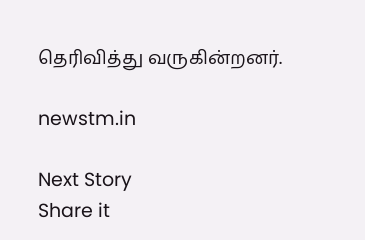தெரிவித்து வருகின்றனர்.

newstm.in

Next Story
Share it